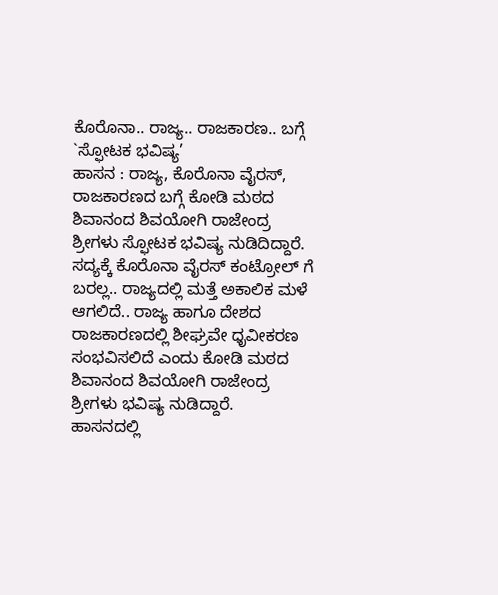ಕೊರೊನಾ.. ರಾಜ್ಯ.. ರಾಜಕಾರಣ.. ಬಗ್ಗೆ `ಸ್ಫೋಟಕ ಭವಿಷ್ಯ’
ಹಾಸನ : ರಾಜ್ಯ, ಕೊರೊನಾ ವೈರಸ್, ರಾಜಕಾರಣದ ಬಗ್ಗೆ ಕೋಡಿ ಮಠದ ಶಿವಾನಂದ ಶಿವಯೋಗಿ ರಾಜೇಂದ್ರ ಶ್ರೀಗಳು ಸ್ಫೋಟಕ ಭವಿಷ್ಯ ನುಡಿದಿದ್ದಾರೆ.
ಸದ್ಯಕ್ಕೆ ಕೊರೊನಾ ವೈರಸ್ ಕಂಟ್ರೋಲ್ ಗೆ ಬರಲ್ಲ.. ರಾಜ್ಯದಲ್ಲಿ ಮತ್ತೆ ಅಕಾಲಿಕ ಮಳೆ ಆಗಲಿದೆ.. ರಾಜ್ಯ ಹಾಗೂ ದೇಶದ ರಾಜಕಾರಣದಲ್ಲಿ ಶೀಘ್ರವೇ ಧೃವೀಕರಣ ಸಂಭವಿಸಲಿದೆ ಎಂದು ಕೋಡಿ ಮಠದ ಶಿವಾನಂದ ಶಿವಯೋಗಿ ರಾಜೇಂದ್ರ ಶ್ರೀಗಳು ಭವಿಷ್ಯ ನುಡಿದ್ದಾರೆ.
ಹಾಸನದಲ್ಲಿ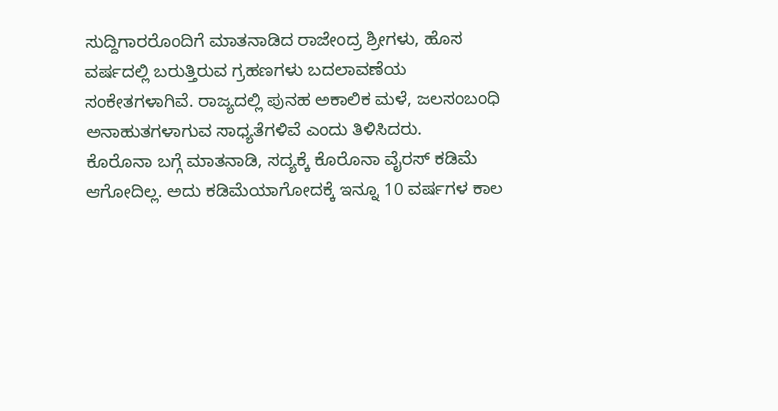ಸುದ್ದಿಗಾರರೊಂದಿಗೆ ಮಾತನಾಡಿದ ರಾಜೇಂದ್ರ ಶ್ರೀಗಳು, ಹೊಸ ವರ್ಷದಲ್ಲಿ ಬರುತ್ತಿರುವ ಗ್ರಹಣಗಳು ಬದಲಾವಣೆಯ ಸಂಕೇತಗಳಾಗಿವೆ. ರಾಜ್ಯದಲ್ಲಿ ಪುನಹ ಅಕಾಲಿಕ ಮಳೆ, ಜಲಸಂಬಂಧಿ ಅನಾಹುತಗಳಾಗುವ ಸಾಧ್ಯತೆಗಳಿವೆ ಎಂದು ತಿಳಿಸಿದರು.
ಕೊರೊನಾ ಬಗ್ಗೆ ಮಾತನಾಡಿ, ಸದ್ಯಕ್ಕೆ ಕೊರೊನಾ ವೈರಸ್ ಕಡಿಮೆ ಆಗೋದಿಲ್ಲ. ಅದು ಕಡಿಮೆಯಾಗೋದಕ್ಕೆ ಇನ್ನೂ 10 ವರ್ಷಗಳ ಕಾಲ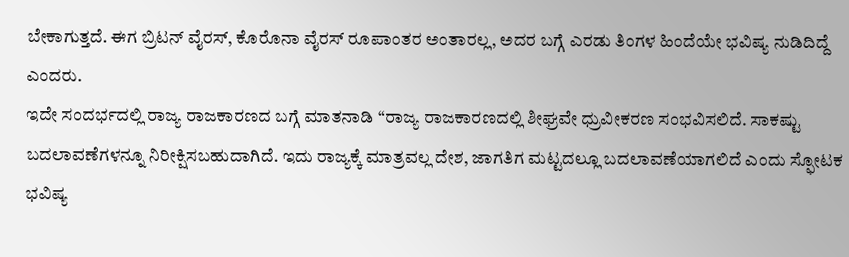ಬೇಕಾಗುತ್ತದೆ. ಈಗ ಬ್ರಿಟನ್ ವೈರಸ್, ಕೊರೊನಾ ವೈರಸ್ ರೂಪಾಂತರ ಅಂತಾರಲ್ಲ, ಅದರ ಬಗ್ಗೆ ಎರಡು ತಿಂಗಳ ಹಿಂದೆಯೇ ಭವಿಷ್ಯ ನುಡಿದಿದ್ದೆ ಎಂದರು.
ಇದೇ ಸಂದರ್ಭದಲ್ಲಿ ರಾಜ್ಯ ರಾಜಕಾರಣದ ಬಗ್ಗೆ ಮಾತನಾಡಿ “ರಾಜ್ಯ ರಾಜಕಾರಣದಲ್ಲಿ ಶೀಘ್ರವೇ ಧ್ರುವೀಕರಣ ಸಂಭವಿಸಲಿದೆ. ಸಾಕಷ್ಟು ಬದಲಾವಣೆಗಳನ್ನೂ ನಿರೀಕ್ಷಿಸಬಹುದಾಗಿದೆ. ಇದು ರಾಜ್ಯಕ್ಕೆ ಮಾತ್ರವಲ್ಲ ದೇಶ, ಜಾಗತಿಗ ಮಟ್ಟದಲ್ಲೂ ಬದಲಾವಣೆಯಾಗಲಿದೆ ಎಂದು ಸ್ಫೋಟಕ ಭವಿಷ್ಯ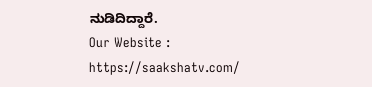ನುಡಿದಿದ್ದಾರೆ.
Our Website : https://saakshatv.com/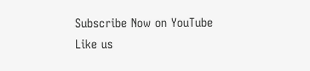Subscribe Now on YouTube
Like us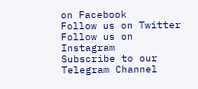on Facebook
Follow us on Twitter
Follow us on Instagram
Subscribe to our Telegram Channel